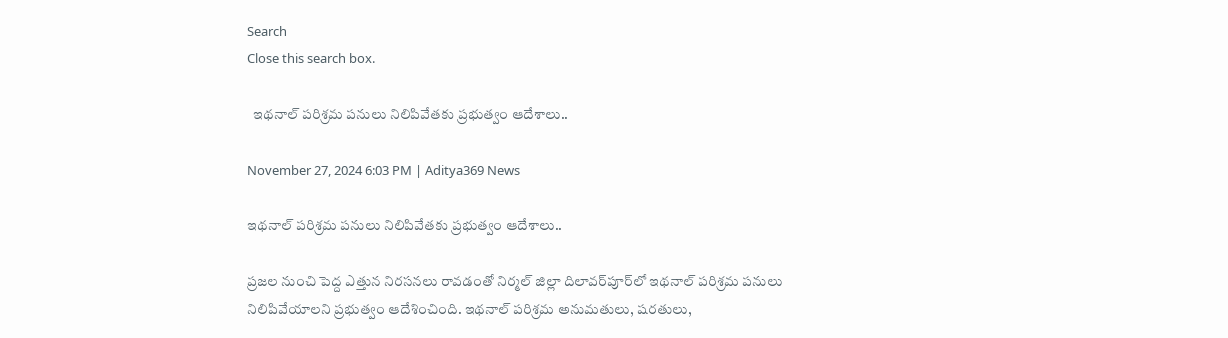Search
Close this search box.

  ఇథనాల్ పరిశ్రమ పనులు నిలిపివేతకు ప్రభుత్వం ఆదేశాలు..

November 27, 2024 6:03 PM | Aditya369 News

ఇథనాల్ పరిశ్రమ పనులు నిలిపివేతకు ప్రభుత్వం ఆదేశాలు..

ప్రజల నుంచి పెద్ద ఎత్తున నిరసనలు రావడంతో నిర్మల్ జిల్లా దిలావర్‌పూర్‌లో ఇథనాల్ పరిశ్రమ పనులు నిలిపివేయాలని ప్రభుత్వం ఆదేశించింది. ఇథనాల్ పరిశ్రమ అనుమతులు, షరతులు,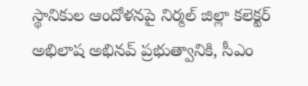స్థానికుల ఆందోళనపై నిర్మల్ జిల్లా కలెక్టర్ అభిలాష అభినవ్ ప్రభుత్వానికి, సీఎం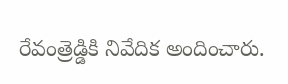రేవంత్రెడ్డికి నివేదిక అందించారు.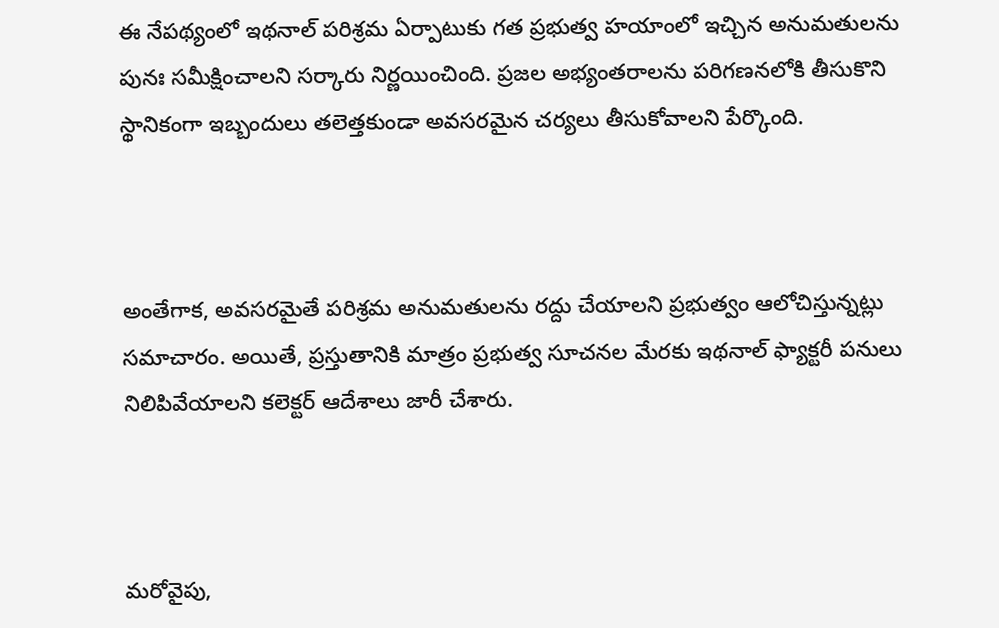ఈ నేపథ్యంలో ఇథనాల్ పరిశ్రమ ఏర్పాటుకు గత ప్రభుత్వ హయాంలో ఇచ్చిన అనుమతులను పునః సమీక్షించాలని సర్కారు నిర్ణయించింది. ప్రజల అభ్యంతరాలను పరిగణనలోకి తీసుకొని స్థానికంగా ఇబ్బందులు తలెత్తకుండా అవసరమైన చర్యలు తీసుకోవాలని పేర్కొంది.



అంతేగాక, అవసరమైతే పరిశ్రమ అనుమతులను రద్దు చేయాలని ప్రభుత్వం ఆలోచిస్తున్నట్లు సమాచారం. అయితే, ప్రస్తుతానికి మాత్రం ప్రభుత్వ సూచనల మేరకు ఇథనాల్ ఫ్యాక్టరీ పనులు నిలిపివేయాలని కలెక్టర్ ఆదేశాలు జారీ చేశారు.



మరోవైపు,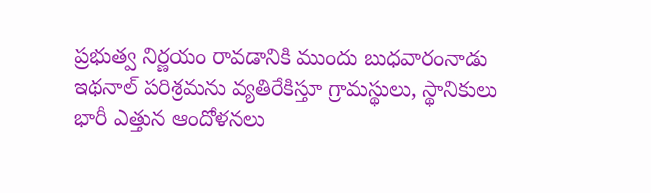ప్రభుత్వ నిర్ణయం రావడానికి ముందు బుధవారంనాడు ఇథనాల్ పరిశ్రమను వ్యతిరేకిస్తూ గ్రామస్థులు, స్థానికులు భారీ ఎత్తున ఆందోళనలు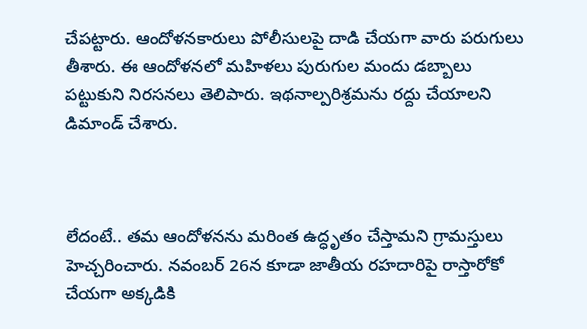చేపట్టారు. ఆందోళనకారులు పోలీసులపై దాడి చేయగా వారు పరుగులు తీశారు. ఈ ఆందోళనలో మహిళలు పురుగుల మందు డబ్బాలు పట్టుకుని నిరసనలు తెలిపారు. ఇథనాల్పరిశ్రమను రద్దు చేయాలని డిమాండ్ చేశారు.



లేదంటే.. తమ ఆందోళనను మరింత ఉద్ధృతం చేస్తామని గ్రామస్తులు హెచ్చరించారు. నవంబర్ 26న కూడా జాతీయ రహదారిపై రాస్తారోకో చేయగా అక్కడికి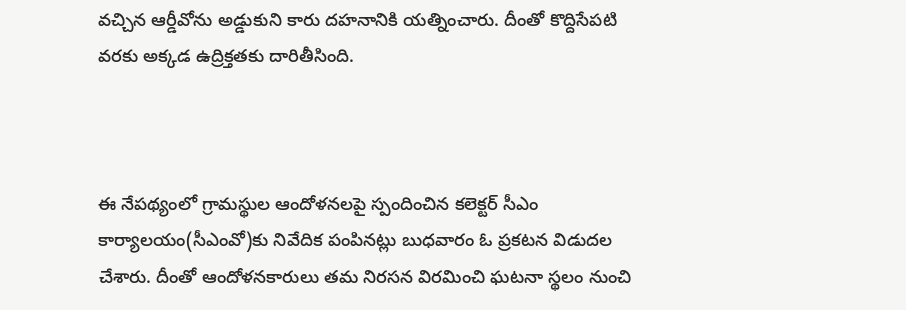వచ్చిన ఆర్డీవోను అడ్డుకుని కారు దహనానికి యత్నించారు. దీంతో కొద్దిసేపటి వరకు అక్కడ ఉద్రిక్తతకు దారితీసింది.



ఈ నేపథ్యంలో గ్రామస్థుల ఆందోళనలపై స్పందించిన కలెక్టర్‌ సీఎం కార్యాలయం(సీఎంవో)కు నివేదిక పంపినట్లు బుధవారం ఓ ప్రకటన విడుదల చేశారు. దీంతో ఆందోళనకారులు తమ నిరసన విరమించి ఘటనా స్థలం నుంచి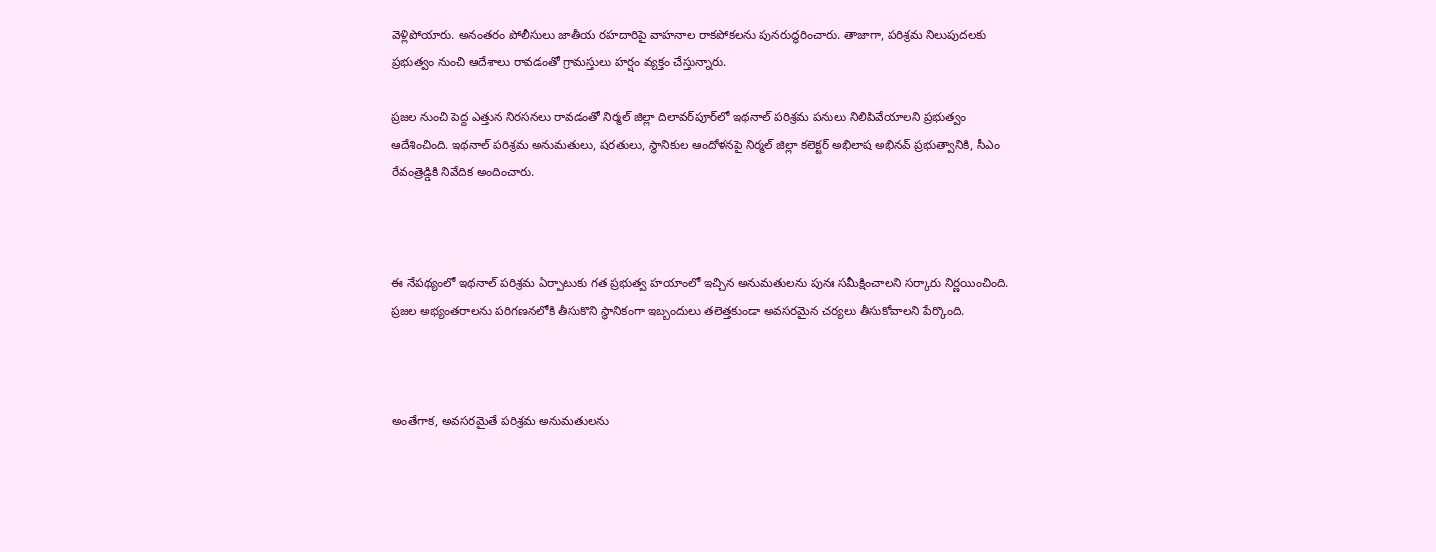వెళ్లిపోయారు. అనంతరం పోలీసులు జాతీయ రహదారిపై వాహనాల రాకపోకలను పునరుద్ధరించారు. తాజాగా, పరిశ్రమ నిలుపుదలకు ప్రభుత్వం నుంచి ఆదేశాలు రావడంతో గ్రామస్తులు హర్షం వ్యక్తం చేస్తున్నారు.

ప్రజల నుంచి పెద్ద ఎత్తున నిరసనలు రావడంతో నిర్మల్ జిల్లా దిలావర్‌పూర్‌లో ఇథనాల్ పరిశ్రమ పనులు నిలిపివేయాలని ప్రభుత్వం ఆదేశించింది. ఇథనాల్ పరిశ్రమ అనుమతులు, షరతులు, స్థానికుల ఆందోళనపై నిర్మల్ జిల్లా కలెక్టర్ అభిలాష అభినవ్ ప్రభుత్వానికి, సీఎం రేవంత్రెడ్డికి నివేదిక అందించారు.



ఈ నేపథ్యంలో ఇథనాల్ పరిశ్రమ ఏర్పాటుకు గత ప్రభుత్వ హయాంలో ఇచ్చిన అనుమతులను పునః సమీక్షించాలని సర్కారు నిర్ణయించింది. ప్రజల అభ్యంతరాలను పరిగణనలోకి తీసుకొని స్థానికంగా ఇబ్బందులు తలెత్తకుండా అవసరమైన చర్యలు తీసుకోవాలని పేర్కొంది.



అంతేగాక, అవసరమైతే పరిశ్రమ అనుమతులను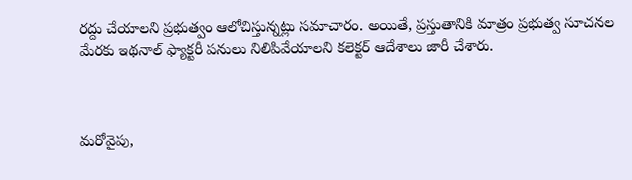రద్దు చేయాలని ప్రభుత్వం ఆలోచిస్తున్నట్లు సమాచారం. అయితే, ప్రస్తుతానికి మాత్రం ప్రభుత్వ సూచనల మేరకు ఇథనాల్ ఫ్యాక్టరీ పనులు నిలిపివేయాలని కలెక్టర్ ఆదేశాలు జారీ చేశారు.



మరోవైపు,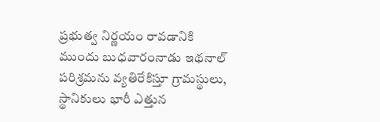ప్రభుత్వ నిర్ణయం రావడానికి ముందు బుధవారంనాడు ఇథనాల్ పరిశ్రమను వ్యతిరేకిస్తూ గ్రామస్థులు, స్థానికులు భారీ ఎత్తున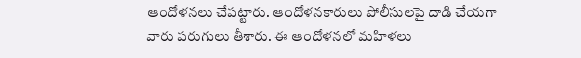ఆందోళనలు చేపట్టారు. ఆందోళనకారులు పోలీసులపై దాడి చేయగా వారు పరుగులు తీశారు. ఈ ఆందోళనలో మహిళలు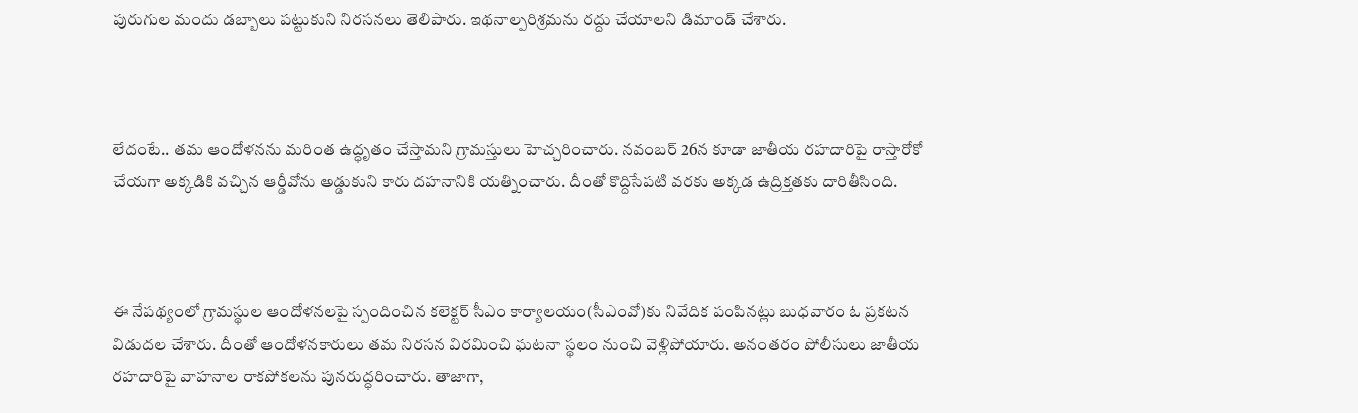పురుగుల మందు డబ్బాలు పట్టుకుని నిరసనలు తెలిపారు. ఇథనాల్పరిశ్రమను రద్దు చేయాలని డిమాండ్ చేశారు.



లేదంటే.. తమ ఆందోళనను మరింత ఉద్ధృతం చేస్తామని గ్రామస్తులు హెచ్చరించారు. నవంబర్ 26న కూడా జాతీయ రహదారిపై రాస్తారోకో చేయగా అక్కడికి వచ్చిన ఆర్డీవోను అడ్డుకుని కారు దహనానికి యత్నించారు. దీంతో కొద్దిసేపటి వరకు అక్కడ ఉద్రిక్తతకు దారితీసింది.



ఈ నేపథ్యంలో గ్రామస్థుల ఆందోళనలపై స్పందించిన కలెక్టర్‌ సీఎం కార్యాలయం(సీఎంవో)కు నివేదిక పంపినట్లు బుధవారం ఓ ప్రకటన విడుదల చేశారు. దీంతో ఆందోళనకారులు తమ నిరసన విరమించి ఘటనా స్థలం నుంచి వెళ్లిపోయారు. అనంతరం పోలీసులు జాతీయ రహదారిపై వాహనాల రాకపోకలను పునరుద్ధరించారు. తాజాగా,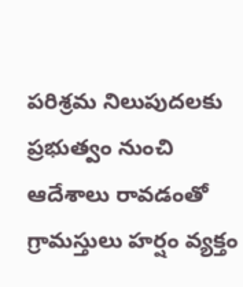పరిశ్రమ నిలుపుదలకు ప్రభుత్వం నుంచి ఆదేశాలు రావడంతో గ్రామస్తులు హర్షం వ్యక్తం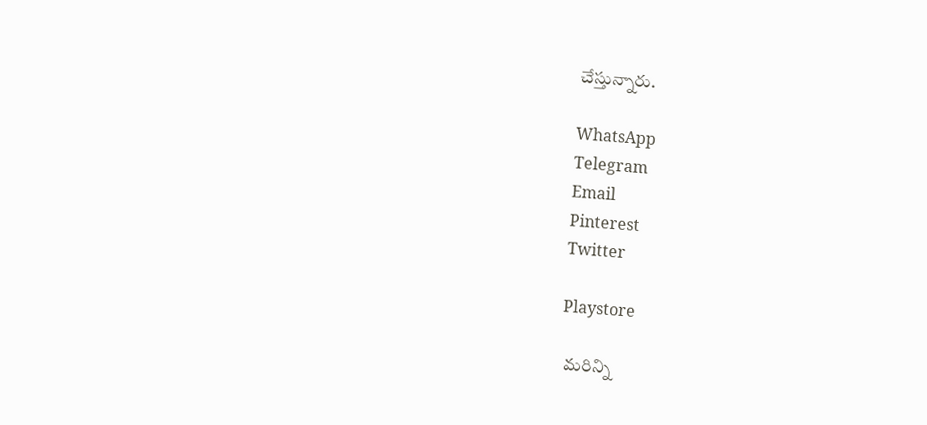చేస్తున్నారు.

WhatsApp
Telegram
Email
Pinterest
Twitter

Playstore

 మరిన్ని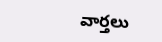వార్తలు